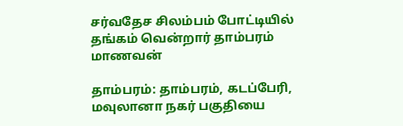சர்வதேச சிலம்பம் போட்டியில் தங்கம் வென்றார் தாம்பரம் மாணவன்

தாம்பரம்: தாம்பரம், கடப்பேரி, மவுலானா நகர் பகுதியை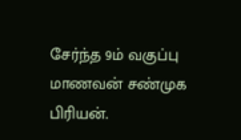சேர்ந்த 9ம் வகுப்பு மாணவன் சண்முக பிரியன்.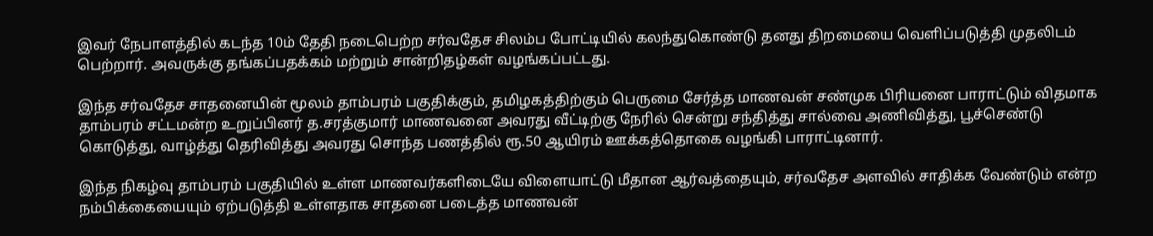இவர் நேபாளத்தில் கடந்த 10ம் தேதி நடைபெற்ற சர்வதேச சிலம்ப போட்டியில் கலந்துகொண்டு தனது திறமையை வெளிப்படுத்தி முதலிடம் பெற்றார். அவருக்கு தங்கப்பதக்கம் மற்றும் சான்றிதழ்கள் வழங்கப்பட்டது.

இந்த சர்வதேச சாதனையின் மூலம் தாம்பரம் பகுதிக்கும், தமிழகத்திற்கும் பெருமை சேர்த்த மாணவன் சண்முக பிரியனை பாராட்டும் விதமாக தாம்பரம் சட்டமன்ற உறுப்பினர் த.சரத்குமார் மாணவனை அவரது வீட்டிற்கு நேரில் சென்று சந்தித்து சால்வை அணிவித்து, பூச்செண்டு கொடுத்து, வாழ்த்து தெரிவித்து அவரது சொந்த பணத்தில் ரூ.50 ஆயிரம் ஊக்கத்தொகை வழங்கி பாராட்டினார்.

இந்த நிகழ்வு தாம்பரம் பகுதியில் உள்ள மாணவர்களிடையே விளையாட்டு மீதான ஆர்வத்தையும், சர்வதேச அளவில் சாதிக்க வேண்டும் என்ற நம்பிக்கையையும் ஏற்படுத்தி உள்ளதாக சாதனை படைத்த மாணவன்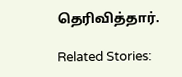தெரிவித்தார்.

Related Stories: